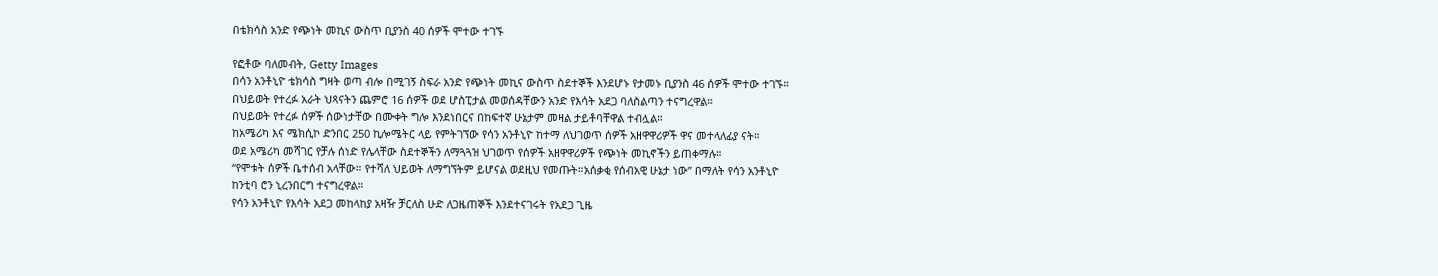በቴክሳስ አንድ የጭነት መኪና ውስጥ ቢያንስ 40 ሰዎች ሞተው ተገኙ

የፎቶው ባለመብት, Getty Images
በሳን አንቶኒዮ ቴክሳስ ግዛት ወጣ ብሎ በሚገኝ ስፍራ አንድ የጭነት መኪና ውስጥ ስደተኞች እንደሆኑ የታመኑ ቢያንስ 46 ሰዎች ሞተው ተገኙ።
በህይወት የተረፉ አራት ህጻናትን ጨምሮ 16 ሰዎች ወደ ሆስፒታል መወሰዳቸውን አንድ የእሳት አደጋ ባለስልጣን ተናግረዋል።
በህይወት የተረፉ ሰዎች ሰውነታቸው በሙቀት ግሎ እንደነበርና በከፍተኛ ሁኔታም መዛል ታይቶባቸዋል ተብሏል።
ከአሜሪካ እና ሜክሲኮ ድንበር 250 ኪሎሜትር ላይ የምትገኘው የሳን አንቶኒዮ ከተማ ለህገወጥ ሰዎች አዘዋዋሪዎች ዋና መተላለፊያ ናት።
ወደ አሜሪካ መሻገር የቻሉ ሰነድ የሌላቸው ስደተኞችን ለማጓጓዝ ህገወጥ የሰዎች አዘዋዋሪዎች የጭነት መኪኖችን ይጠቀማሉ።
“የሞቱት ሰዎች ቤተሰብ አላቸው። የተሻለ ህይወት ለማግኘትም ይሆናል ወደዚህ የመጡት።አሰቃቂ የሰብአዊ ሁኔታ ነው” በማለት የሳን አንቶኒዮ ከንቲባ ሮን ኒረንበርግ ተናግረዋል።
የሳን አንቶኒዮ የእሳት አደጋ መከላከያ አዛዥ ቻርለስ ሁድ ለጋዜጠኞች እንደተናገሩት የአደጋ ጊዜ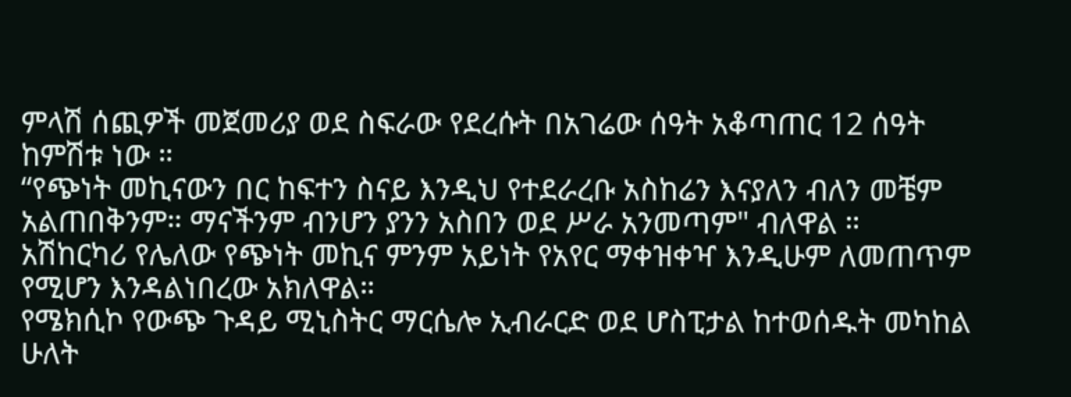ምላሽ ሰጪዎች መጀመሪያ ወደ ስፍራው የደረሱት በአገሬው ሰዓት አቆጣጠር 12 ሰዓት ከምሽቱ ነው ።
“የጭነት መኪናውን በር ከፍተን ስናይ እንዲህ የተደራረቡ አስከሬን እናያለን ብለን መቼም አልጠበቅንም። ማናችንም ብንሆን ያንን አስበን ወደ ሥራ አንመጣም" ብለዋል ።
አሽከርካሪ የሌለው የጭነት መኪና ምንም አይነት የአየር ማቀዝቀዣ እንዲሁም ለመጠጥም የሚሆን እንዳልነበረው አክለዋል።
የሜክሲኮ የውጭ ጉዳይ ሚኒስትር ማርሴሎ ኢብራርድ ወደ ሆስፒታል ከተወሰዱት መካከል ሁለት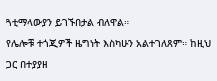ጓቲማላውያን ይገኙበታል ብለዋል።
የሌሎቹ ተጎጂዎች ዜግነት እስካሁን አልተገለጸም። ከዚህ ጋር በተያያዘ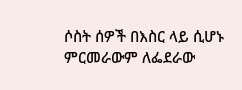ሶስት ሰዎች በእስር ላይ ሲሆኑ ምርመራውም ለፌደራው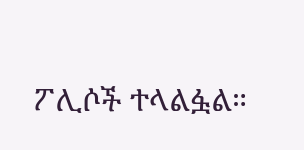ፖሊሶች ተላልፏል።